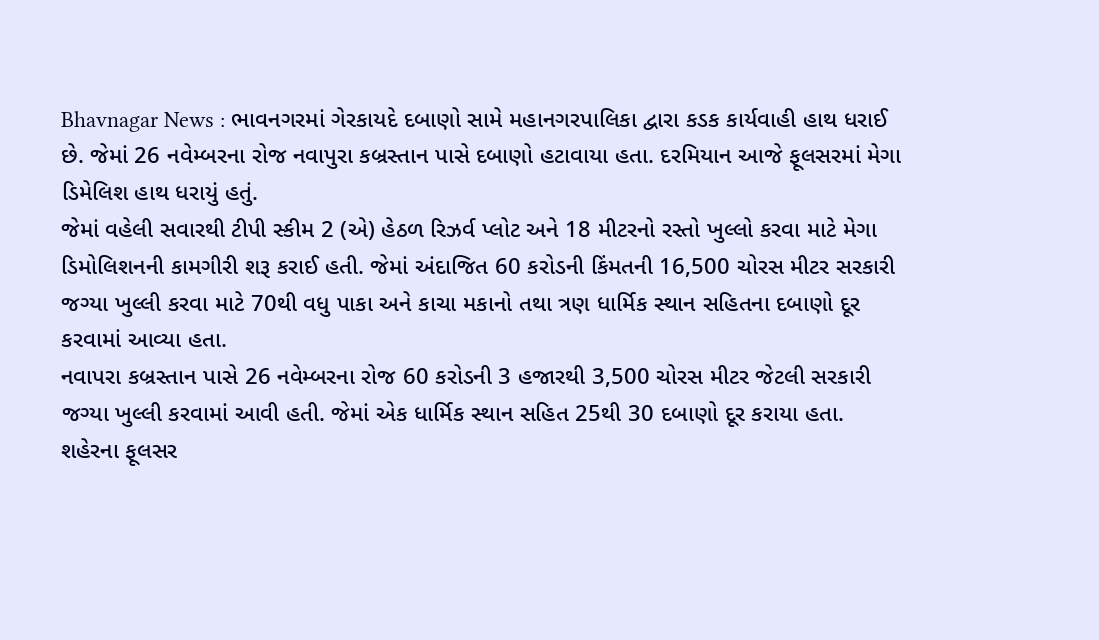Bhavnagar News : ભાવનગરમાં ગેરકાયદે દબાણો સામે મહાનગરપાલિકા દ્વારા કડક કાર્યવાહી હાથ ધરાઈ છે. જેમાં 26 નવેમ્બરના રોજ નવાપુરા કબ્રસ્તાન પાસે દબાણો હટાવાયા હતા. દરમિયાન આજે ફૂલસરમાં મેગા ડિમેલિશ હાથ ધરાયું હતું.
જેમાં વહેલી સવારથી ટીપી સ્કીમ 2 (એ) હેઠળ રિઝર્વ પ્લોટ અને 18 મીટરનો રસ્તો ખુલ્લો કરવા માટે મેગા ડિમોલિશનની કામગીરી શરૂ કરાઈ હતી. જેમાં અંદાજિત 60 કરોડની કિંમતની 16,500 ચોરસ મીટર સરકારી જગ્યા ખુલ્લી કરવા માટે 70થી વધુ પાકા અને કાચા મકાનો તથા ત્રણ ધાર્મિક સ્થાન સહિતના દબાણો દૂર કરવામાં આવ્યા હતા.
નવાપરા કબ્રસ્તાન પાસે 26 નવેમ્બરના રોજ 60 કરોડની 3 હજારથી 3,500 ચોરસ મીટર જેટલી સરકારી જગ્યા ખુલ્લી કરવામાં આવી હતી. જેમાં એક ધાર્મિક સ્થાન સહિત 25થી 30 દબાણો દૂર કરાયા હતા.
શહેરના ફૂલસર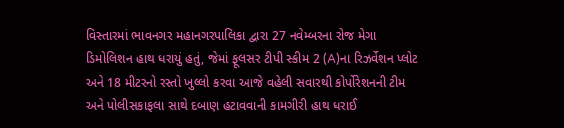વિસ્તારમાં ભાવનગર મહાનગરપાલિકા દ્વારા 27 નવેમ્બરના રોજ મેગા ડિમોલિશન હાથ ધરાયું હતું, જેમાં ફૂલસર ટીપી સ્કીમ 2 (A)ના રિઝર્વેશન પ્લોટ અને 18 મીટરનો રસ્તો ખુલ્લો કરવા આજે વહેલી સવારથી કોર્પોરેશનની ટીમ અને પોલીસકાફલા સાથે દબાણ હટાવવાની કામગીરી હાથ ધરાઈ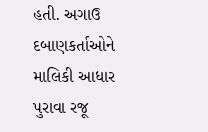હતી. અગાઉ દબાણકર્તાઓને માલિકી આધાર પુરાવા રજૂ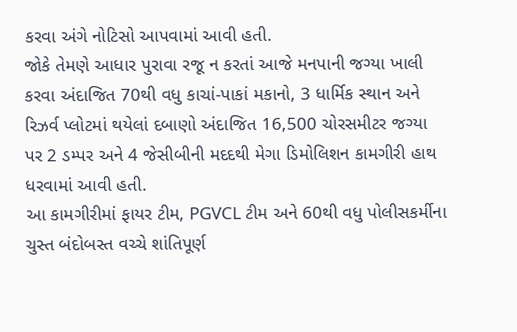કરવા અંગે નોટિસો આપવામાં આવી હતી.
જોકે તેમણે આધાર પુરાવા રજૂ ન કરતાં આજે મનપાની જગ્યા ખાલી કરવા અંદાજિત 70થી વધુ કાચાં-પાકાં મકાનો, 3 ધાર્મિક સ્થાન અને રિઝર્વ પ્લોટમાં થયેલાં દબાણો અંદાજિત 16,500 ચોરસમીટર જગ્યા પર 2 ડમ્પર અને 4 જેસીબીની મદદથી મેગા ડિમોલિશન કામગીરી હાથ ધરવામાં આવી હતી.
આ કામગીરીમાં ફાયર ટીમ, PGVCL ટીમ અને 60થી વધુ પોલીસકર્મીના ચુસ્ત બંદોબસ્ત વચ્ચે શાંતિપૂર્ણ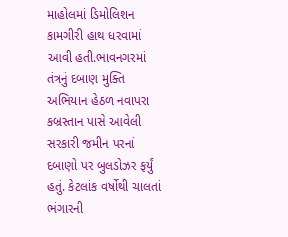માહોલમાં ડિમોલિશન કામગીરી હાથ ધરવામાં આવી હતી.ભાવનગરમાં તંત્રનું દબાણ મુક્તિ અભિયાન હેઠળ નવાપરા કબ્રસ્તાન પાસે આવેલી સરકારી જમીન પરનાં દબાણો પર બુલડોઝર ફર્યું હતું. કેટલાંક વર્ષોથી ચાલતાં ભંગારની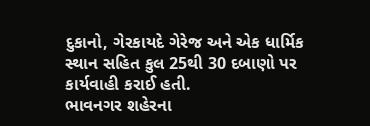દુકાનો, ગેરકાયદે ગેરેજ અને એક ધાર્મિક સ્થાન સહિત કુલ 25થી 30 દબાણો પર કાર્યવાહી કરાઈ હતી.
ભાવનગર શહેરના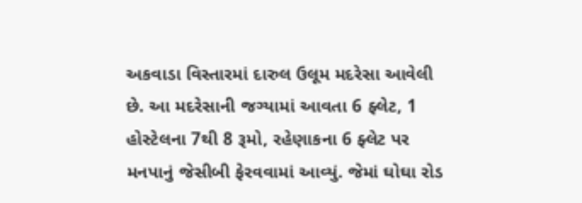અકવાડા વિસ્તારમાં દારુલ ઉલૂમ મદરેસા આવેલી છે. આ મદરેસાની જગ્યામાં આવતા 6 ફ્લેટ, 1 હોસ્ટેલના 7થી 8 રૂમો, રહેણાકના 6 ફ્લેટ પર મનપાનું જેસીબી ફેરવવામાં આવ્યું. જેમાં ઘોઘા રોડ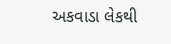અકવાડા લેકથી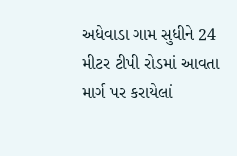અધેવાડા ગામ સુધીને 24 મીટર ટીપી રોડમાં આવતા માર્ગ પર કરાયેલાં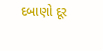દબાણો દૂર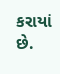કરાયાં છે.